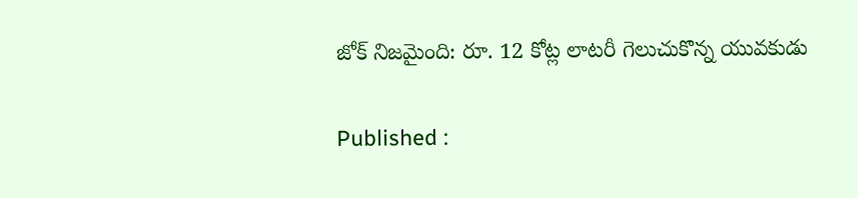జోక్ నిజమైంది: రూ. 12 కోట్ల లాటరీ గెలుచుకొన్న యువకుడు

Published :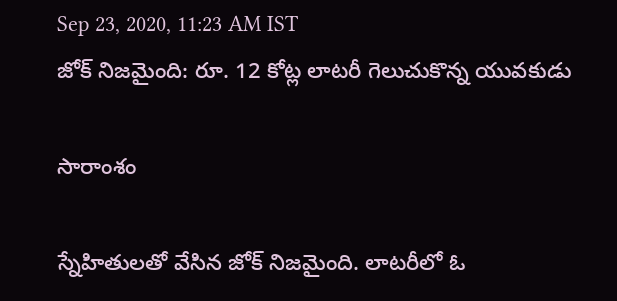Sep 23, 2020, 11:23 AM IST
జోక్ నిజమైంది: రూ. 12 కోట్ల లాటరీ గెలుచుకొన్న యువకుడు

సారాంశం

స్నేహితులతో వేసిన జోక్ నిజమైంది. లాటరీలో ఓ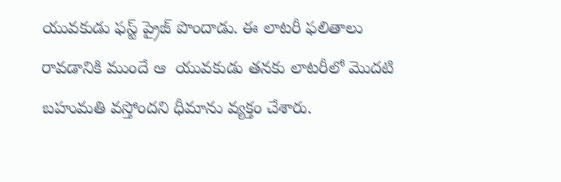యువకుడు ఫస్ట్ ప్రైజ్ పొందాడు. ఈ లాటరీ ఫలితాలు రావడానికి ముందే ఆ  యువకుడు తనకు లాటరీలో మొదటి బహుమతి వస్తోందని ధీమాను వ్యక్తం చేశారు.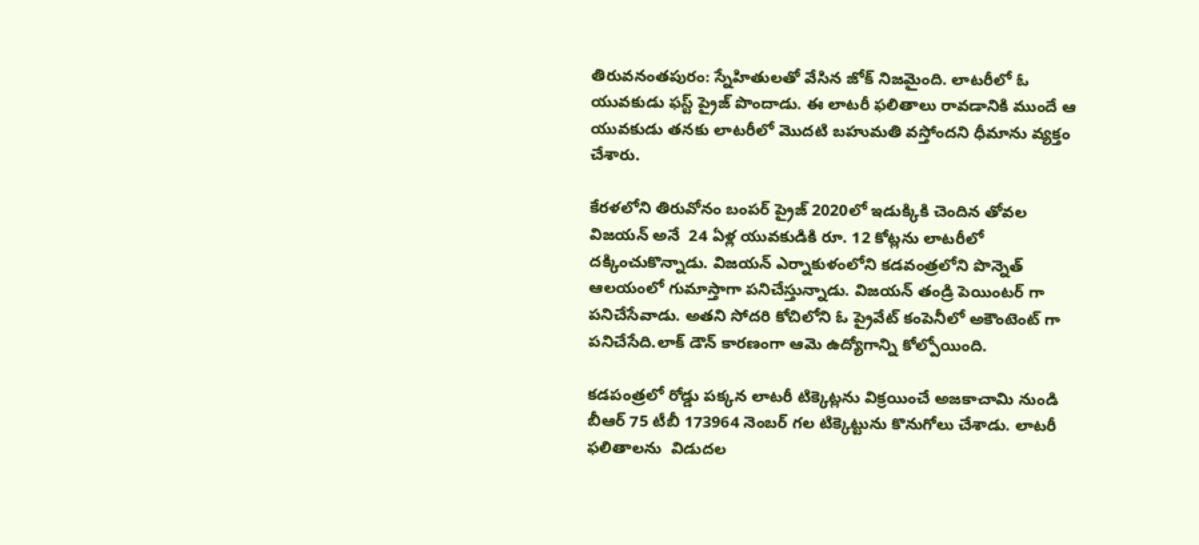తిరువనంతపురం: స్నేహితులతో వేసిన జోక్ నిజమైంది. లాటరీలో ఓ యువకుడు ఫస్ట్ ప్రైజ్ పొందాడు. ఈ లాటరీ ఫలితాలు రావడానికి ముందే ఆ  యువకుడు తనకు లాటరీలో మొదటి బహుమతి వస్తోందని ధీమాను వ్యక్తం చేశారు.

కేరళలోని తిరువోనం బంపర్ ప్రైజ్ 2020లో ఇడుక్కికి చెందిన తోవల విజయన్ అనే  24 ఏళ్ల యువకుడికి రూ. 12 కోట్లను లాటరీలో దక్కించుకొన్నాడు. విజయన్ ఎర్నాకుళంలోని కడవంత్రలోని పొన్నెత్ ఆలయంలో గుమాస్తాగా పనిచేస్తున్నాడు. విజయన్ తండ్రి పెయింటర్ గా పనిచేసేవాడు. అతని సోదరి కోచిలోని ఓ ప్రైవేట్ కంపెనీలో అకౌంటెంట్ గా పనిచేసేది.లాక్ డౌన్ కారణంగా ఆమె ఉద్యోగాన్ని కోల్పోయింది.

కడపంత్రలో రోడ్డు పక్కన లాటరీ టిక్కెట్లను విక్రయించే అజకాచామి నుండి బీఆర్ 75 టీబీ 173964 నెంబర్ గల టిక్కెట్టును కొనుగోలు చేశాడు. లాటరీ ఫలితాలను  విడుదల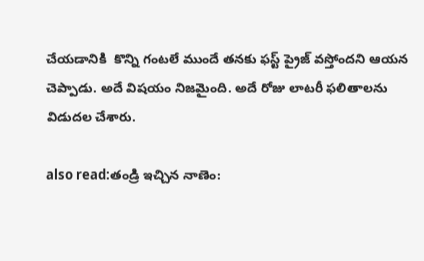చేయడానికి  కొన్ని గంటలే ముందే తనకు ఫస్ట్ ప్రైజ్ వస్తోందని ఆయన చెప్పాడు. అదే విషయం నిజమైంది. అదే రోజు లాటరీ ఫలితాలను విడుదల చేశారు.

also read:తండ్రి ఇచ్చిన నాణెం: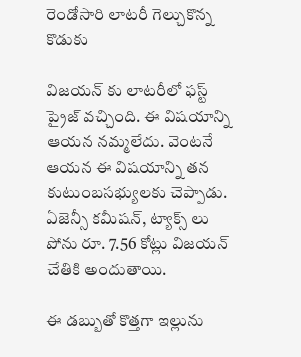రెండోసారి లాటరీ గెల్చుకొన్న కొడుకు

విజయన్ కు లాటరీలో ఫస్ట్ ప్రైజ్ వచ్చింది. ఈ విషయాన్ని ఆయన నమ్మలేదు. వెంటనే ఆయన ఈ విషయాన్ని తన కుటుంబసభ్యులకు చెప్పాడు. ఏజెన్సీ కమీషన్, ట్యాక్స్ లు పోను రూ. 7.56 కోట్లు విజయన్  చేతికి అందుతాయి.

ఈ డబ్బుతో కొత్తగా ఇల్లును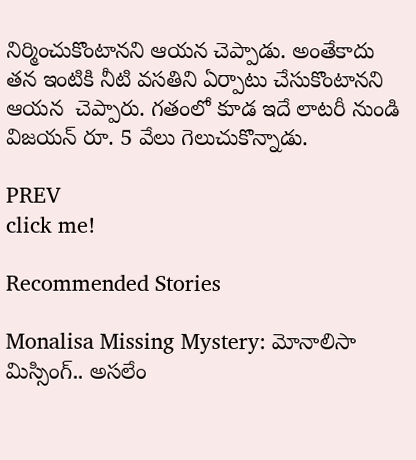నిర్మించుకొంటానని ఆయన చెప్పాడు. అంతేకాదు తన ఇంటికి నీటి వసతిని ఏర్పాటు చేసుకొంటానని ఆయన  చెప్పారు. గతంలో కూడ ఇదే లాటరీ నుండి విజయన్ రూ. 5 వేలు గెలుచుకొన్నాడు.

PREV
click me!

Recommended Stories

Monalisa Missing Mystery: మోనాలిసా మిస్సింగ్.. అసలేం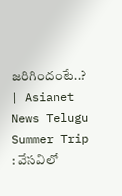జరిగిందంటే..? | Asianet News Telugu
Summer Trip : వేసవిలో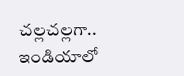చల్లచల్లగా.. ఇండియాలో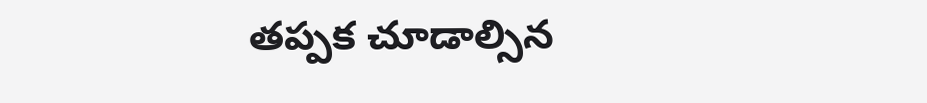తప్పక చూడాల్సిన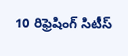10 రిఫ్రెషింగ్ సిటీస్